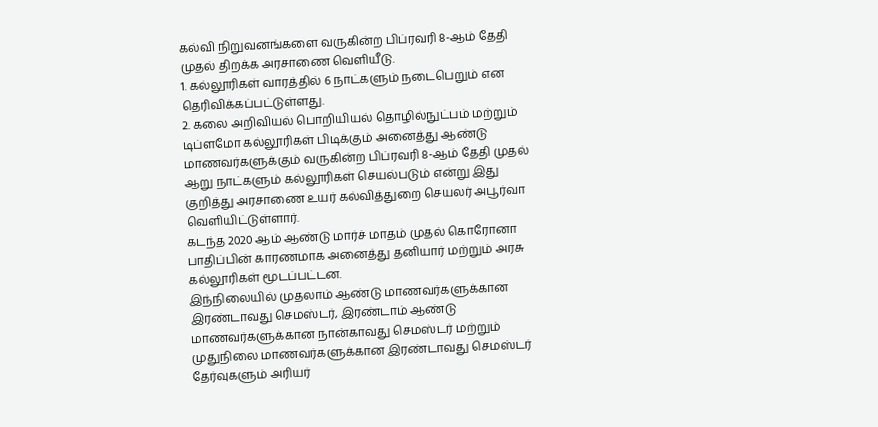கல்வி நிறுவனங்களை வருகின்ற பிப்ரவரி 8-ஆம் தேதி முதல் திறக்க அரசாணை வெளியீடு.
1. கல்லூரிகள் வாரத்தில் 6 நாட்களும் நடைபெறும் என தெரிவிக்கப்பட்டுள்ளது.
2. கலை அறிவியல் பொறியியல் தொழில்நுட்பம் மற்றும் டிப்ளமோ கல்லூரிகள் பிடிக்கும் அனைத்து ஆண்டு மாணவர்களுக்கும் வருகின்ற பிப்ரவரி 8-ஆம் தேதி முதல் ஆறு நாட்களும் கல்லூரிகள் செயல்படும் என்று இது குறித்து அரசாணை உயர் கல்வித்துறை செயலர் அபூர்வா வெளியிட்டுள்ளார்.
கடந்த 2020 ஆம் ஆண்டு மார்ச் மாதம் முதல் கொரோனா பாதிப்பின் காரணமாக அனைத்து தனியார் மற்றும் அரசு கல்லூரிகள் மூடப்பட்டன.
இந்நிலையில் முதலாம் ஆண்டு மாணவர்களுக்கான இரண்டாவது செமஸ்டர், இரண்டாம் ஆண்டு மாணவர்களுக்கான நான்காவது செமஸ்டர் மற்றும் முதுநிலை மாணவர்களுக்கான இரண்டாவது செமஸ்டர் தேர்வுகளும் அரியர்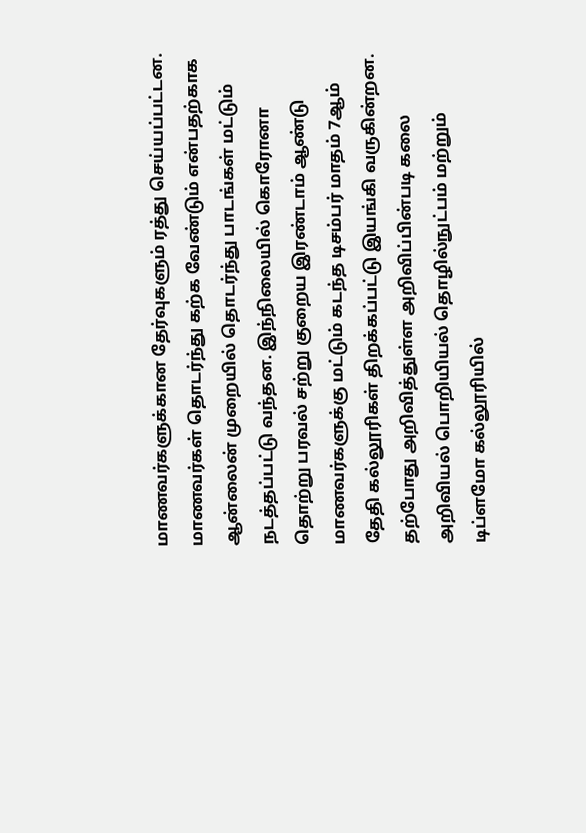மாணவர்களுக்கான தேர்வுகளும் ரத்து செய்யப்பட்டன.
மாணவர்கள் தொடர்ந்து கற்க வேண்டும் என்பதற்காக ஆன்லைன் முறையில் தொடர்ந்து பாடங்கள் மட்டும் நடத்தப்பட்டு வந்தன. இந்நிலையில் கொரோனா தொற்று பரவல் சற்று குறைய இரண்டாம் ஆண்டு மாணவர்களுக்கு மட்டும் கடந்த டிசம்பர் மாதம் 7ஆம் தேதி கல்லூரிகள் திறக்கப்பட்டு இயங்கி வருகின்றன.
தற்போது அறிவித்துள்ள அறிவிப்பின்படி கலை அறிவியல் பொறியியல் தொழில்நுட்பம் மற்றும் டிப்ளமோ கல்லூரியில்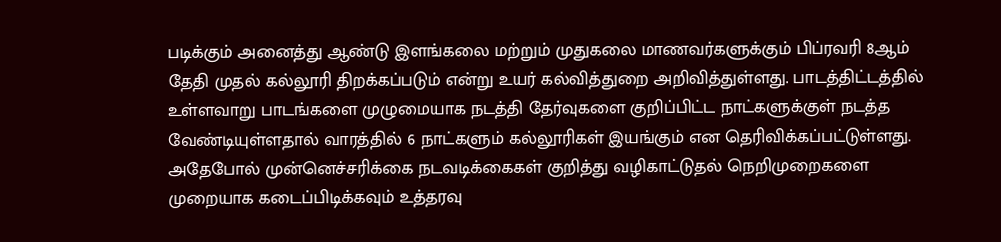படிக்கும் அனைத்து ஆண்டு இளங்கலை மற்றும் முதுகலை மாணவர்களுக்கும் பிப்ரவரி 8ஆம் தேதி முதல் கல்லூரி திறக்கப்படும் என்று உயர் கல்வித்துறை அறிவித்துள்ளது. பாடத்திட்டத்தில் உள்ளவாறு பாடங்களை முழுமையாக நடத்தி தேர்வுகளை குறிப்பிட்ட நாட்களுக்குள் நடத்த வேண்டியுள்ளதால் வாரத்தில் 6 நாட்களும் கல்லூரிகள் இயங்கும் என தெரிவிக்கப்பட்டுள்ளது. அதேபோல் முன்னெச்சரிக்கை நடவடிக்கைகள் குறித்து வழிகாட்டுதல் நெறிமுறைகளை முறையாக கடைப்பிடிக்கவும் உத்தரவு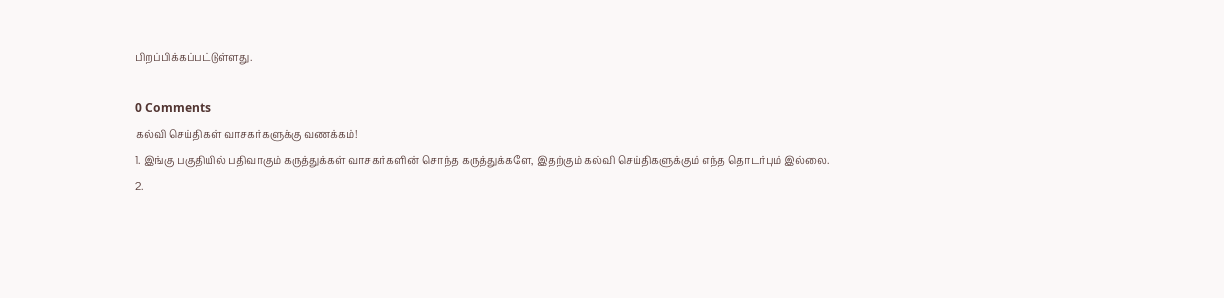பிறப்பிக்கப்பட்டுள்ளது.

0 Comments
கல்வி செய்திகள் வாசகர்களுக்கு வணக்கம்!
1. இங்கு பகுதியில் பதிவாகும் கருத்துக்கள் வாசகர்களின் சொந்த கருத்துக்களே, இதற்கும் கல்வி செய்திகளுக்கும் எந்த தொடர்பும் இல்லை.
2.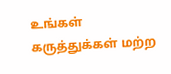உங்கள் கருத்துக்கள் மற்ற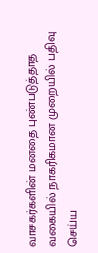வாசகர்களின் மனதை புண்படுத்தாத வகையில் நாகரிகமான முறையில் பதிவு செய்ய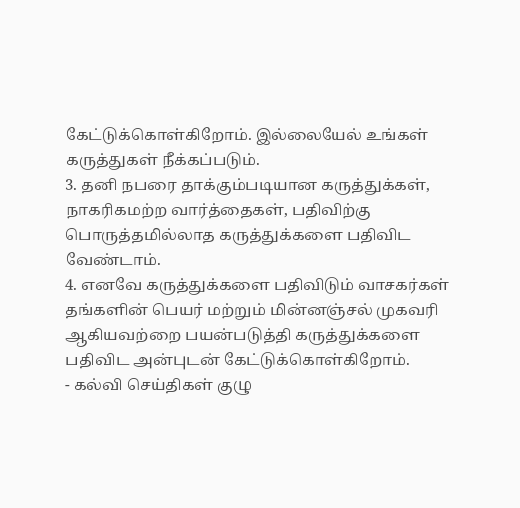கேட்டுக்கொள்கிறோம். இல்லையேல் உங்கள் கருத்துகள் நீக்கப்படும்.
3. தனி நபரை தாக்கும்படியான கருத்துக்கள், நாகரிகமற்ற வார்த்தைகள், பதிவிற்கு பொருத்தமில்லாத கருத்துக்களை பதிவிட வேண்டாம்.
4. எனவே கருத்துக்களை பதிவிடும் வாசகர்கள் தங்களின் பெயர் மற்றும் மின்னஞ்சல் முகவரி ஆகியவற்றை பயன்படுத்தி கருத்துக்களை பதிவிட அன்புடன் கேட்டுக்கொள்கிறோம்.
- கல்வி செய்திகள் குழு